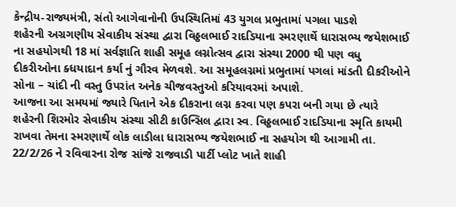કેન્દ્રીય-રાજ્યમંત્રી, સંતો આગેવાનોની ઉપસ્થિતિમાં 43 યુગલ પ્રભુતામાં પગલા પાડશે
શહેરની અગ્રગણીય સેવાકીય સંસ્થા દ્વારા વિઠ્ઠલભાઈ રાદડિયાના સ્મરણાર્થે ધારાસભ્ય જયેશભાઈ ના સહયોગથી 18 માં સર્વજ્ઞાતિ શાહી સમૂહ લગ્નોત્સવ દ્વારા સંસ્થા 2000 થી પણ વધુ દીકરીઓના ક્ધયાદાન કર્યા નું ગૌરવ મેળવશે. આ સમૂહલગ્નમાં પ્રભુતામાં પગલાં માંડતી દીકરીઓને સોના – ચાંદી ની વસ્તુ ઉપરાંત અનેક ચીજવસ્તુઓ કરિયાવરમાં અપાશે.
આજના આ સમયમાં જ્યારે પિતાને એક દીકરાના લગ્ન કરવા પણ કપરા બની ગયા છે ત્યારે શહેરની શિરમોર સેવાકીય સંસ્થા સીટી કાઉન્સિલ દ્વારા સ્વ. વિઠ્ઠલભાઈ રાદડિયાના સ્મૃતિ કાયમી રાખવા તેમના સ્મરણાર્થે લોક લાડીલા ધારાસભ્ય જયેશભાઈ ના સહયોગ થી આગામી તા. 22/2/26 ને રવિવારના રોજ સાંજે રાજવાડી પાર્ટી પ્લોટ ખાતે શાહી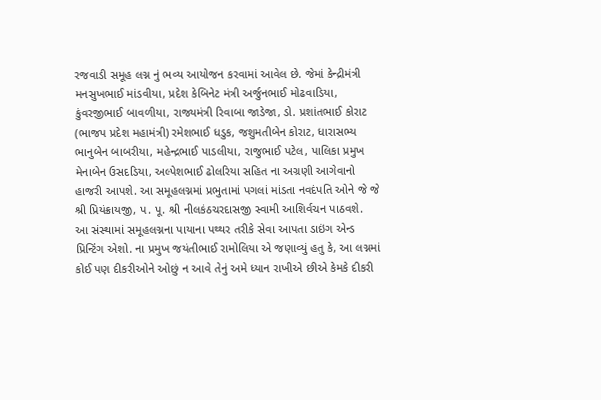રજવાડી સમૂહ લગ્ન નું ભવ્ય આયોજન કરવામાં આવેલ છે. જેમાં કેન્દ્રીમંત્રી મનસુખભાઈ માંડવીયા, પ્રદેશ કેબિનેટ મંત્રી અર્જુનભાઈ મોઢવાડિયા, કુંવરજીભાઈ બાવળીયા, રાજ્યમંત્રી રિવાબા જાડેજા, ડો. પ્રશાંતભાઈ કોરાટ (ભાજપ પ્રદેશ મહામંત્રી) રમેશભાઈ ધડુક, જશુમતીબેન કોરાટ, ધારાસભ્ય ભાનુબેન બાબરીયા, મહેન્દ્રભાઈ પાડલીયા, રાજુભાઈ પટેલ, પાલિકા પ્રમુખ મેનાબેન ઉસદડિયા, અલ્પેશભાઈ ઢોલરિયા સહિત ના અગ્રણી આગેવાનો હાજરી આપશે. આ સમૂહલગ્નમાં પ્રભુતામાં પગલાં માંડતા નવદંપતિ ઓને જે જે શ્રી પ્રિયંક્રાયજી, પ. પૂ. શ્રી નીલકંઠચરદાસજી સ્વામી આશિર્વચન પાઠવશે.
આ સંસ્થામાં સમૂહલગ્નના પાયાના પથ્થર તરીકે સેવા આપતા ડાઇંગ એન્ડ પ્રિન્ટિંગ એશો. ના પ્રમુખ જયંતીભાઈ રામોલિયા એ જણાવ્યું હતુ કે, આ લગ્નમાં કોઈ પણ દીકરીઓને ઓછું ન આવે તેનું અમે ધ્યાન રાખીએ છીએ કેમકે દીકરી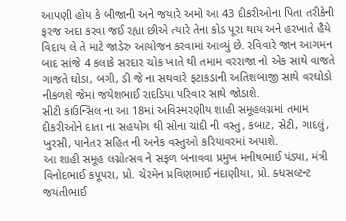આપણી હોય કે બીજાની અને જયારે અમો આ 43 દીકરીઓના પિતા તરીકેની ફરજ અદા કરવા જઈ રહ્યા છીએ ત્યારે તેના કોડ પૂરા થાય અને હરખાતે હૈયે વિદાય લે તે માટે જાડેરુ આયોજન કરવામાં આવ્યું છે. રવિવારે જાન આગમન બાદ સાંજે 4 કલાકે સરદાર ચોક ખાતે થી તમામ વરરાજા નો એક સાથે વાજતે ગાજતે ઘોડા, બગી, ડી જે ના સથવારે ફટાકડાની અતિશબાજી સાથે વરઘોડો નીકળશે જેમાં જયેશભાઈ રાદડિયા પરિવાર સાથે જોડાશે.
સીટી કાઉન્સિલ ના આ 18માં અવિસ્મરણીય શાહી સમૂહલગ્નમાં તમામ દીકરીઓને દાતા ના સહયોગ થી સોના ચાંદી ની વસ્તુ, કબાટ, સેટી, ગાદલું, ખુરસી, પાનેતર સહિત ની અનેક વસ્તુઓ કરિયાવરમાં અપાશે.
આ શાહી સમૂહ લગ્નોત્સવ ને સફળ બનાવવા પ્રમુખ મનીષભાઈ પંડ્યા, મંત્રી વિનોદભાઈ કપૂપરા, પ્રો. ચેરમેન પ્રવિણભાઈ નંદાણીયા, પ્રો. ક્ધસલ્ટન્ટ જયંતીભાઈ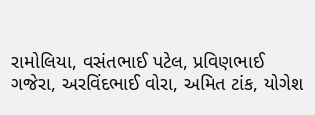રામોલિયા, વસંતભાઈ પટેલ, પ્રવિણભાઈ ગજેરા, અરવિંદભાઈ વોરા, અમિત ટાંક, યોગેશ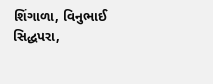શિંગાળા, વિનુભાઈ સિદ્ધપરા,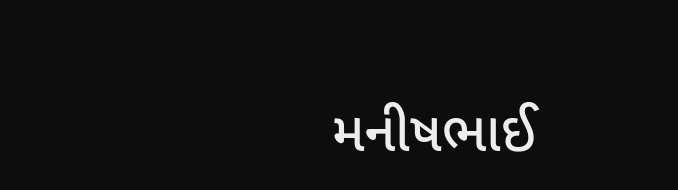મનીષભાઈ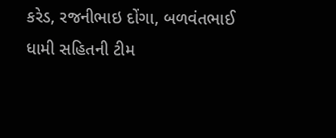કરેડ, રજનીભાઇ દોંગા, બળવંતભાઈ ધામી સહિતની ટીમ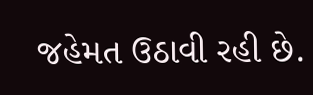જહેમત ઉઠાવી રહી છે.